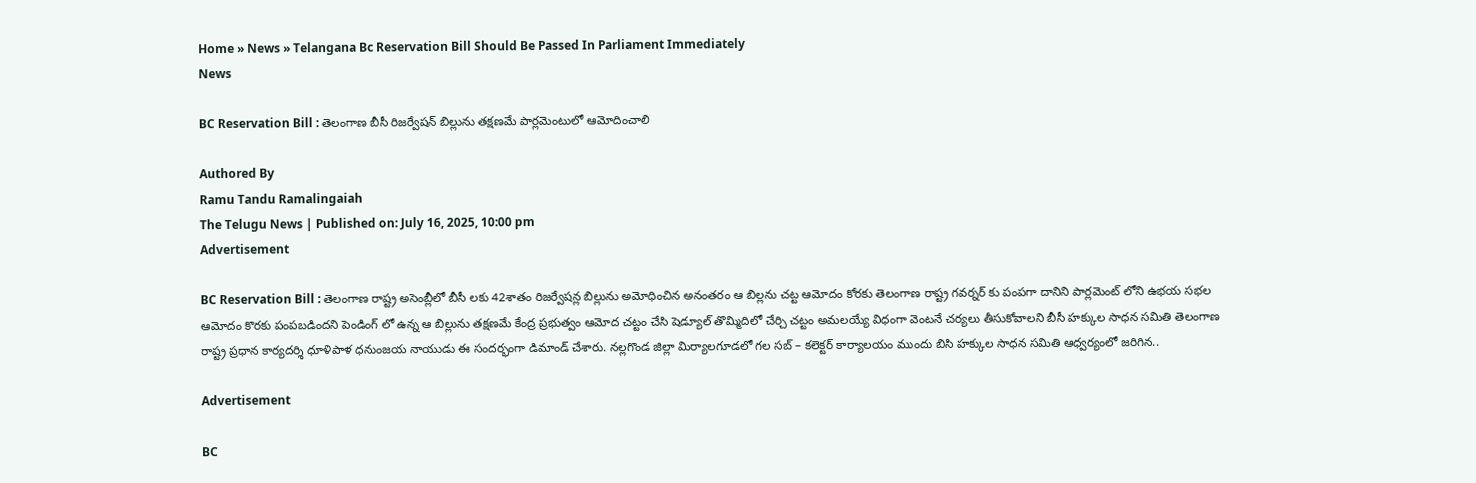Home » News » Telangana Bc Reservation Bill Should Be Passed In Parliament Immediately
News

BC Reservation Bill : తెలంగాణ బీసీ రిజర్వేషన్ బిల్లును తక్షణమే పార్లమెంటులో ఆమోదించాలి

Authored By
Ramu Tandu Ramalingaiah
The Telugu News | Published on: July 16, 2025, 10:00 pm
Advertisement

BC Reservation Bill : తెలంగాణ రాష్ట్ర అసెంబ్లీలో బీసీ లకు 42శాతం రిజర్వేషన్ల బిల్లును అమోధించిన అనంతరం ఆ బిల్లను చట్ట ఆమోదం కోరకు తెలంగాణ రాష్ట్ర గవర్నర్ కు పంపగా దానిని పార్లమెంట్ లోని ఉభయ సభల ఆమోదం కొరకు పంపబడిందని పెండింగ్ లో ఉన్న ఆ బిల్లును తక్షణమే కేంద్ర ప్రభుత్వం ఆమోద చట్టం చేసి షెడ్యూల్ తొమ్మిదిలో చేర్చి చట్టం అమలయ్యే విధంగా వెంటనే చర్యలు తీసుకోవాలని బీసీ హక్కుల సాధన సమితి తెలంగాణ రాష్ట్ర ప్రధాన కార్యదర్శి ధూళిపాళ ధనుంజయ నాయుడు ఈ సందర్భంగా డిమాండ్ చేశారు. నల్లగొండ జిల్లా మిర్యాలగూడలో గల సబ్ – కలెక్టర్ కార్యాలయం ముందు బిసి హక్కుల సాధన సమితి ఆధ్వర్యంలో జరిగిన..

Advertisement

BC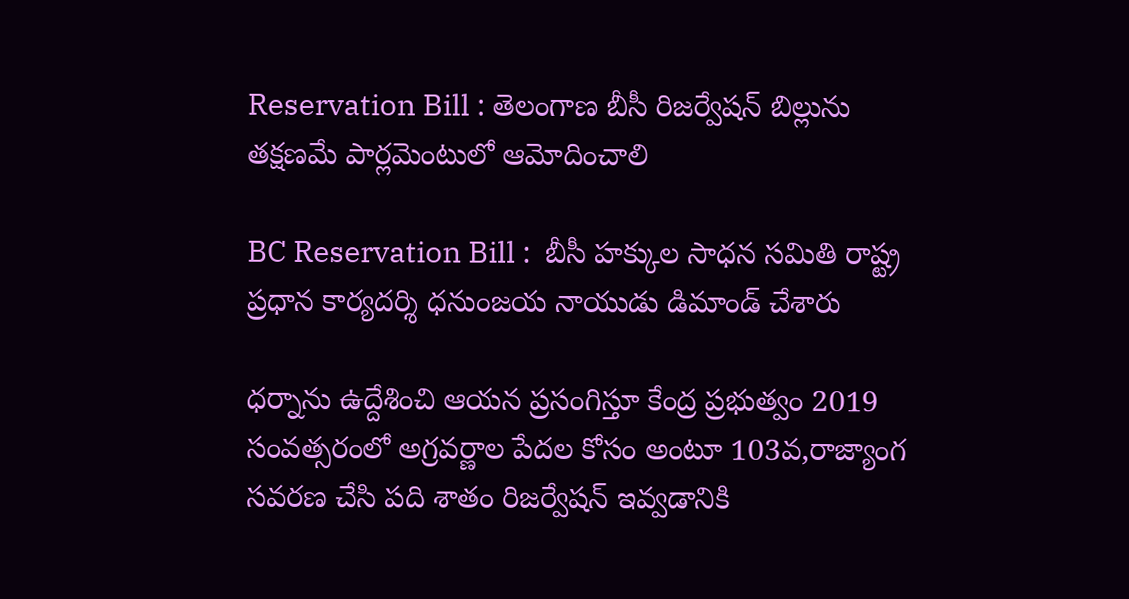Reservation Bill : తెలంగాణ బీసీ రిజర్వేషన్ బిల్లును తక్షణమే పార్లమెంటులో ఆమోదించాలి

BC Reservation Bill :  బీసీ హక్కుల సాధన సమితి రాష్ట్ర ప్రధాన కార్యదర్శి ధనుంజయ నాయుడు డిమాండ్ చేశారు

ధర్నాను ఉద్దేశించి ఆయన ప్రసంగిస్తూ కేంద్ర ప్రభుత్వం 2019 సంవత్సరంలో అగ్రవర్ణాల పేదల కోసం అంటూ 103వ,రాజ్యాంగ సవరణ చేసి పది శాతం రిజర్వేషన్ ఇవ్వడానికి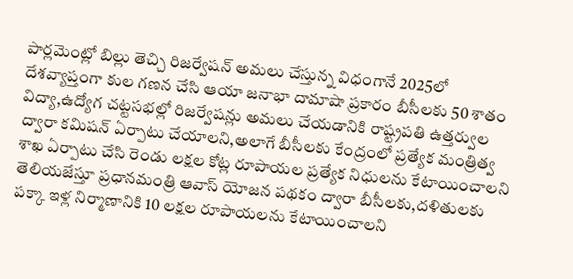పార్లమెంట్లో బిల్లు తెచ్చి రిజర్వేషన్ అమలు చేస్తున్న విధంగానే 2025లో దేశవ్యాప్తంగా కుల గణన చేసి ఆయా జనాభా దామాషా ప్రకారం బీసీలకు 50 శాతం విద్యా,ఉద్యోగ చట్టసభల్లో రిజర్వేషన్లు అమలు చేయడానికి రాష్ట్రపతి ఉత్తర్వుల ద్వారా కమిషన్ ఏర్పాటు చేయాలని,అలాగే బీసీలకు కేంద్రంలో ప్రత్యేక మంత్రిత్వ శాఖ ఏర్పాటు చేసి రెండు లక్షల కోట్ల రూపాయల ప్రత్యేక నిధులను కేటాయించాలని తెలియజేస్తూ ప్రధానమంత్రి ఆవాస్ యోజన పథకం ద్వారా బీసీలకు,దళితులకు పక్కా ఇళ్ల నిర్మాణానికి 10 లక్షల రూపాయలను కేటాయించాలని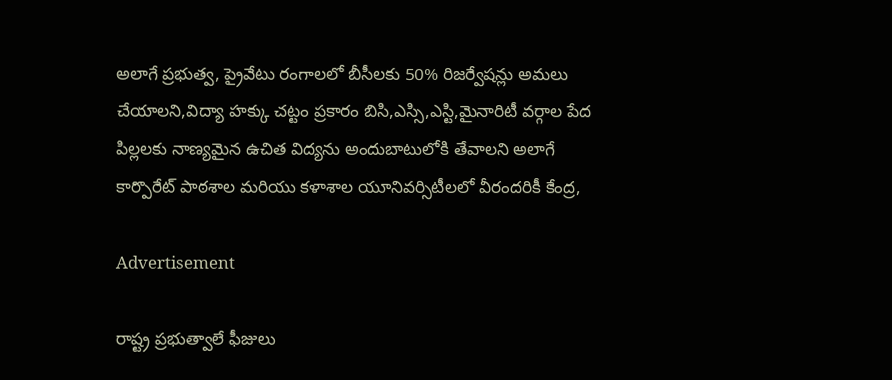అలాగే ప్రభుత్వ, ప్రైవేటు రంగాలలో బీసీలకు 50% రిజర్వేషన్లు అమలు చేయాలని,విద్యా హక్కు చట్టం ప్రకారం బిసి,ఎస్సి,ఎస్టి,మైనారిటీ వర్గాల పేద పిల్లలకు నాణ్యమైన ఉచిత విద్యను అందుబాటులోకి తేవాలని అలాగే కార్పొరేట్ పాఠశాల మరియు కళాశాల యూనివర్సిటీలలో వీరందరికీ కేంద్ర,

Advertisement

రాష్ట్ర ప్రభుత్వాలే ఫీజులు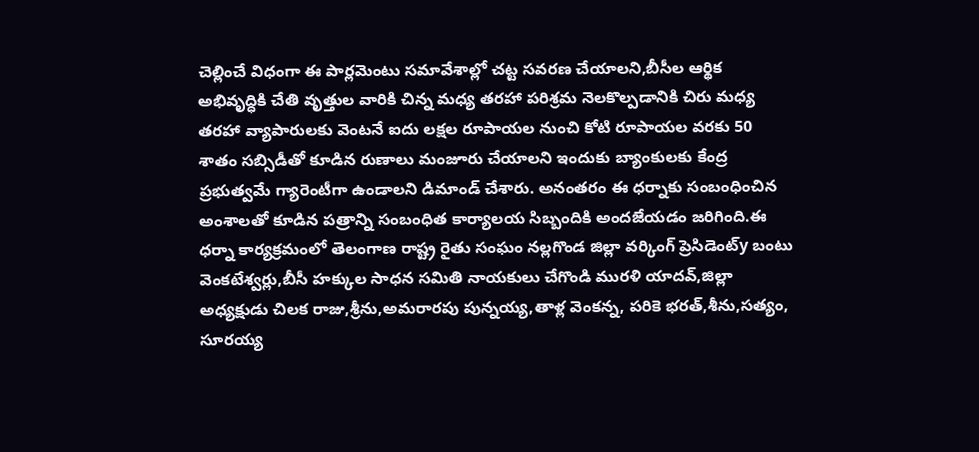చెల్లించే విధంగా ఈ పార్లమెంటు సమావేశాల్లో చట్ట సవరణ చేయాలని,బీసీల ఆర్థిక అభివృద్ధికి చేతి వృత్తుల వారికి చిన్న మధ్య తరహా పరిశ్రమ నెలకొల్పడానికి చిరు మధ్య తరహా వ్యాపారులకు వెంటనే ఐదు లక్షల రూపాయల నుంచి కోటి రూపాయల వరకు 50 శాతం సబ్సిడీతో కూడిన రుణాలు మంజూరు చేయాలని ఇందుకు బ్యాంకులకు కేంద్ర ప్రభుత్వమే గ్యారెంటీగా ఉండాలని డిమాండ్ చేశారు. అనంతరం ఈ ధర్నాకు సంబంధించిన అంశాలతో కూడిన పత్రాన్ని సంబంధిత కార్యాలయ సిబ్బందికి అందజేయడం జరిగింది.ఈ ధర్నా కార్యక్రమంలో తెలంగాణ రాష్ట్ర రైతు సంఘం నల్లగొండ జిల్లా వర్కింగ్ ప్రెసిడెంట్y బంటు వెంకటేశ్వర్లు,బీసీ హక్కుల సాధన సమితి నాయకులు చేగొండి మురళి యాదవ్,జిల్లా అధ్యక్షుడు చిలక రాజు,శ్రీను,అమరారపు పున్నయ్య,తాళ్ల వెంకన్న, పరికె భరత్,శీను,సత్యం, సూరయ్య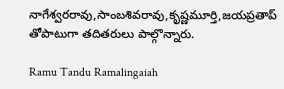నాగేశ్వరరావు,సాంబశివరావు,కృష్ణమూర్తి,జయప్రతాప్ తోపాటుగా తదితరులు పాల్గొన్నారు.

Ramu Tandu Ramalingaiah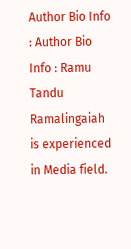Author Bio Info : Author Bio Info : Ramu Tandu Ramalingaiah is experienced in Media field.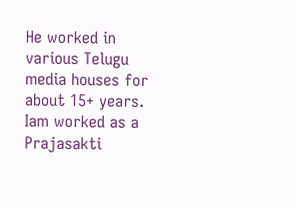He worked in various Telugu media houses for about 15+ years. Iam worked as a Prajasakti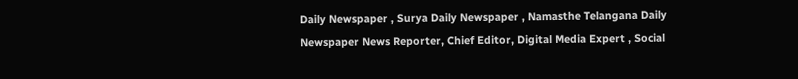Daily Newspaper , Surya Daily Newspaper , Namasthe Telangana Daily Newspaper News Reporter, Chief Editor, Digital Media Expert , Social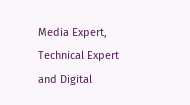Media Expert, Technical Expert and Digital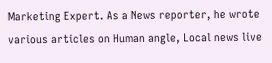Marketing Expert. As a News reporter, he wrote various articles on Human angle, Local news live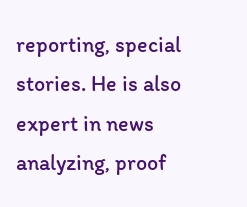reporting, special stories. He is also expert in news analyzing, proof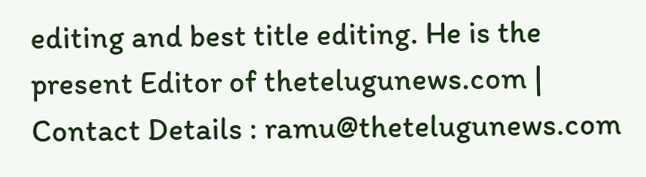editing and best title editing. He is the present Editor of thetelugunews.com | Contact Details : ramu@thetelugunews.com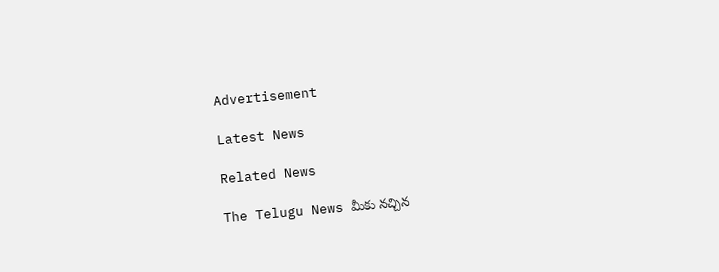Advertisement

Latest News

Related News

The Telugu News మీకు నచ్చిన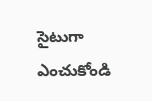సైటుగా ఎంచుకోండి